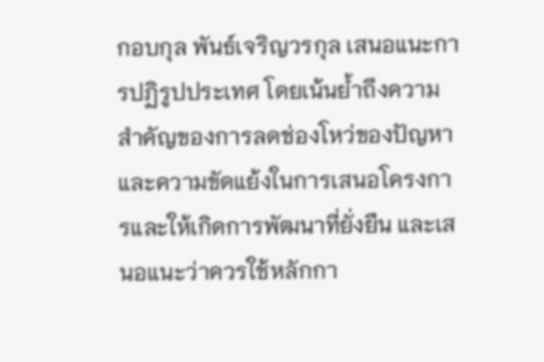กอบกุล พันธ์เจริญวรกุล เสนอแนะการปฏิรูปประเทศ โดยเน้นย้ำถึงความสำคัญของการลดช่องโหว่ของปัญหาและความขัดแย้งในการเสนอโครงการและให้เกิดการพัฒนาที่ยั่งยืน และเสนอแนะว่าควรใช้หลักกา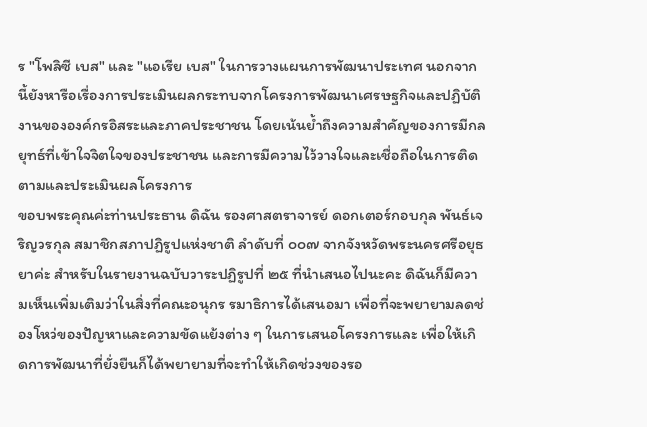ร "โพลิซี เบส" และ "แอเรีย เบส" ในการวางแผนการพัฒนาประเทศ นอกจากนี้ยังหารือเรื่องการประเมินผลกระทบจากโครงการพัฒนาเศรษฐกิจและปฏิบัติงานขององค์กรอิสระและภาคประชาชน โดยเน้นย้ำถึงความสำคัญของการมีกลยุทธ์ที่เข้าใจจิตใจของประชาชน และการมีความไว้วางใจและเชื่อถือในการติดตามและประเมินผลโครงการ
ขอบพระคุณค่ะท่านประธาน ดิฉัน รองศาสตราจารย์ ดอกเตอร์กอบกุล พันธ์เจริญวรกุล สมาชิกสภาปฏิรูปแห่งชาติ ลําดับที่ ๐๐๗ จากจังหวัดพระนครศรีอยุธยาค่ะ สําหรับในรายงานฉบับวาระปฏิรูปที่ ๒๕ ที่นําเสนอไปนะคะ ดิฉันก็มีความเห็นเพิ่มเติมว่าในสิ่งที่คณะอนุกร รมาธิการได้เสนอมา เพื่อที่จะพยายามลดช่องโหว่ของปัญหาและความขัดแย้งต่าง ๆ ในการเสนอโครงการและ เพื่อให้เกิดการพัฒนาที่ยั่งยืนก็ได้พยายามที่จะทําให้เกิดช่วงของรอ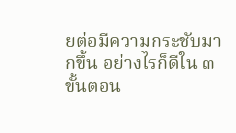ยต่อมีความกระชับมากขึ้น อย่างไรก็ดีใน ๓ ขั้นตอน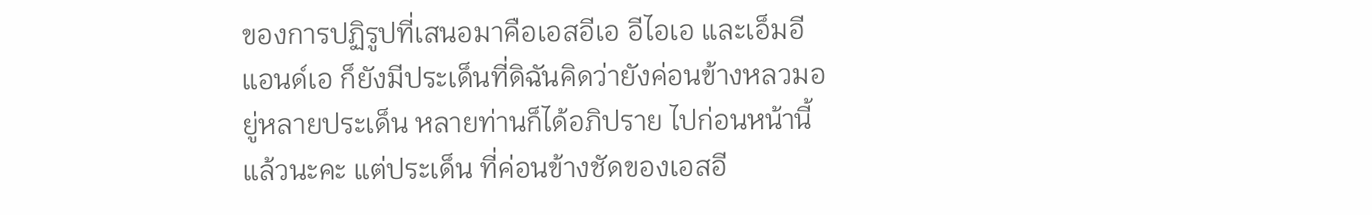ของการปฏิรูปที่เสนอมาคือเอสอีเอ อีไอเอ และเอ็มอีแอนด์เอ ก็ยังมีประเด็นที่ดิฉันคิดว่ายังค่อนข้างหลวมอยู่หลายประเด็น หลายท่านก็ได้อภิปราย ไปก่อนหน้านี้แล้วนะคะ แต่ประเด็น ที่ค่อนข้างชัดของเอสอี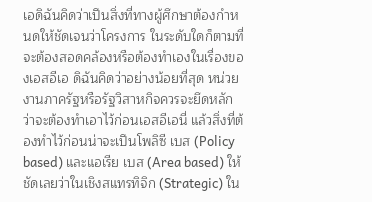เอดิฉันคิดว่าเปึนสิ่งที่ทางผู้ศึกษาต้องกําหนดให้ชัดเจนว่าโครงการ ในระดับใดก็ตามที่จะต้องสอดคล้องหรือต้องทําเองในเรื่องของเอสอีเอ ดิฉันคิดว่าอย่างน้อยที่สุด หน่วยงานภาครัฐหรือรัฐวิสาหกิจควรจะยึดหลักว่าจะต้องทําเอาไว้ก่อนเอสอีเอนี่ แล้วสิ่งที่ต้องทําไว้ก่อนน่าจะเปึนโพลิซี เบส (Policy based) และแอเรีย เบส (Area based) ให้ชัดเลยว่าในเชิงสแทรทิจิก (Strategic) ใน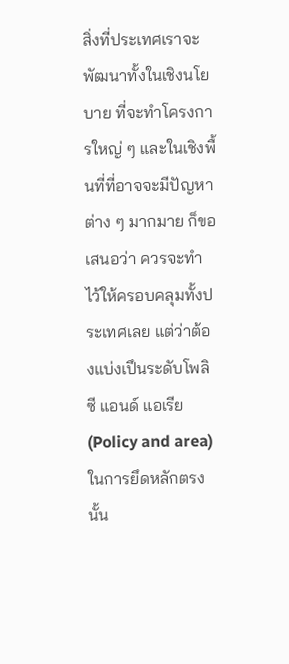สิ่งที่ประเทศเราจะพัฒนาทั้งในเชิงนโยบาย ที่จะทําโครงการใหญ่ ๆ และในเชิงพื้นที่ที่อาจจะมีปัญหาต่าง ๆ มากมาย ก็ขอเสนอว่า ควรจะทําไว้ให้ครอบคลุมทั้งประเทศเลย แต่ว่าต้องแบ่งเปึนระดับโพลิซี แอนด์ แอเรีย (Policy and area) ในการยึดหลักตรงนั้น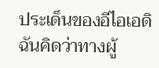ประเด็นของอีไอเอดิฉันคิดว่าทางผู้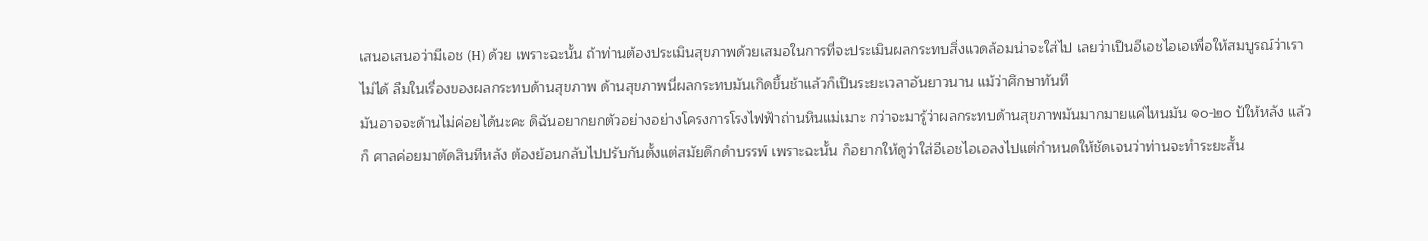เสนอเสนอว่ามีเอช (H) ด้วย เพราะฉะนั้น ถ้าท่านต้องประเมินสุขภาพด้วยเสมอในการที่จะประเมินผลกระทบสิ่งแวดล้อมน่าจะใส่ไป เลยว่าเปึนอีเอชไอเอเพื่อให้สมบูรณ์ว่าเราไม่ได้ ลืมในเรื่องของผลกระทบด้านสุขภาพ ด้านสุขภาพนี่ผลกระทบมันเกิดขึ้นช้าแล้วก็เปึนระยะเวลาอันยาวนาน แม้ว่าศึกษาทันที
มันอาจจะด้านไม่ค่อยได้นะคะ ดิฉันอยากยกตัวอย่างอย่างโครงการโรงไฟฟัาถ่านหินแม่เมาะ กว่าจะมารู้ว่าผลกระทบด้านสุขภาพมันมากมายแค่ไหนมัน ๑๐-๒๐ ป้ให้หลัง แล้วก็ ศาลค่อยมาตัดสินทีหลัง ต้องย้อนกลับไปปรับกันตั้งแต่สมัยดึกดําบรรพ์ เพราะฉะนั้น ก็อยากให้ดูว่าใส่อีเอชไอเอลงไปแต่กําหนดให้ชัดเจนว่าท่านจะทําระยะสั้น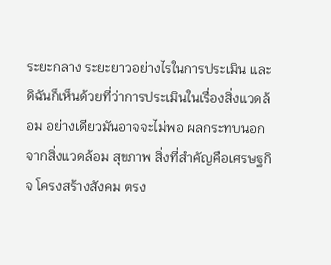ระยะกลาง ระยะยาวอย่างไรในการประเมิน และดิฉันก็เห็นด้วยที่ว่าการประเมินในเรื่องสิ่งแวดล้อม อย่างเดียวมันอาจจะไม่พอ ผลกระทบนอกจากสิ่งแวดล้อม สุขภาพ สิ่งที่สําคัญคือเศรษฐกิจ โครงสร้างสังคม ตรง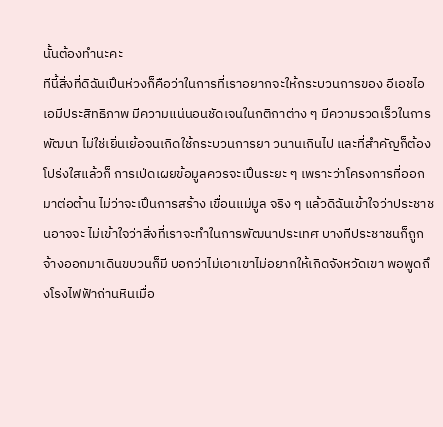นั้นต้องทํานะคะ
ทีนี้สิ่งที่ดิฉันเปึนห่วงก็คือว่าในการที่เราอยากจะให้กระบวนการของ อีเอชไอเอมีประสิทธิภาพ มีความแน่นอนชัดเจนในกติกาต่าง ๆ มีความรวดเร็วในการพัฒนา ไม่ใช่เยิ่นเย้อจนเกิดใช้กระบวนการยา วนานเกินไป และที่สําคัญก็ต้องโปร่งใสแล้วก็ การเป่ดเผยข้อมูลควรจะเปึนระยะ ๆ เพราะว่าโครงการที่ออกมาต่อต้าน ไม่ว่าจะเปึนการสร้าง เขื่อนแม่มูล จริง ๆ แล้วดิฉันเข้าใจว่าประชาชนอาจจะ ไม่เข้าใจว่าสิ่งที่เราจะทําในการพัฒนาประเทศ บางทีประชาชนก็ถูกจ้างออกมาเดินขบวนก็มี บอกว่าไม่เอาเขาไม่อยากให้เกิดจังหวัดเขา พอพูดถึงโรงไฟฟัาถ่านหินเมื่อ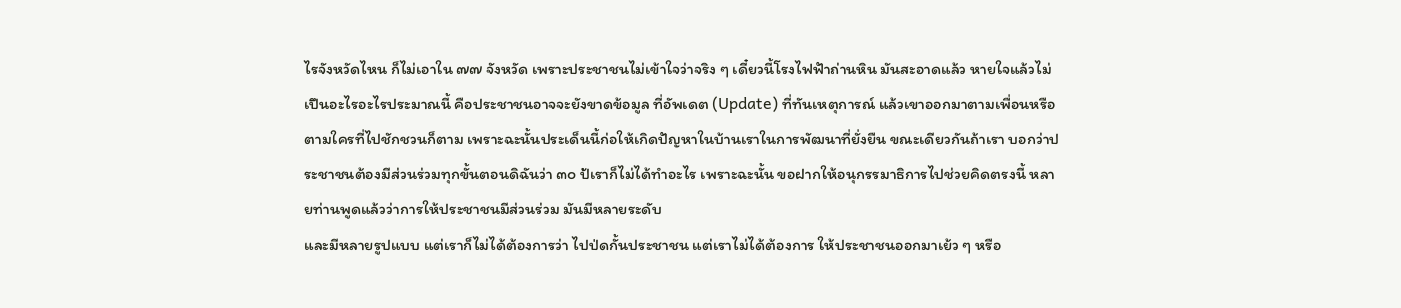ไรจังหวัดไหน ก็ไม่เอาใน ๗๗ จังหวัด เพราะประชาชนไม่เข้าใจว่าจริง ๆ เดี๋ยวนี้โรงไฟฟัาถ่านหิน มันสะอาดแล้ว หายใจแล้วไม่เปึนอะไรอะไรประมาณนี้ คือประชาชนอาจจะยังขาดข้อมูล ที่อัพเดต (Update) ที่ทันเหตุการณ์ แล้วเขาออกมาตามเพื่อนหรือตามใครที่ไปชักชวนก็ตาม เพราะฉะนั้นประเด็นนี้ก่อให้เกิดปัญหาในบ้านเราในการพัฒนาที่ยั่งยืน ขณะเดียวกันถ้าเรา บอกว่าประชาชนต้องมีส่วนร่วมทุกขั้นตอนดิฉันว่า ๓๐ ป้เราก็ไม่ได้ทําอะไร เพราะฉะนั้น ขอฝากให้อนุกรรมาธิการไปช่วยคิดตรงนี้ หลายท่านพูดแล้วว่าการให้ประชาชนมีส่วนร่วม มันมีหลายระดับ
และมีหลายรูปแบบ แต่เราก็ไม่ได้ต้องการว่า ไปป่ดกั้นประชาชน แต่เราไม่ได้ต้องการ ให้ประชาชนออกมาเย้ว ๆ หรือ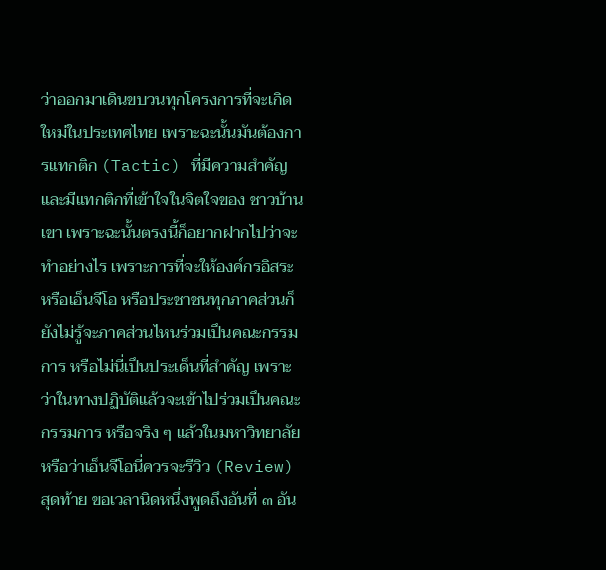ว่าออกมาเดินขบวนทุกโครงการที่จะเกิดใหม่ในประเทศไทย เพราะฉะนั้นมันต้องการแทกติก (Tactic) ที่มีความสําคัญและมีแทกติกที่เข้าใจในจิตใจของ ชาวบ้านเขา เพราะฉะนั้นตรงนี้ก็อยากฝากไปว่าจะทําอย่างไร เพราะการที่จะให้องค์กรอิสระ หรือเอ็นจีโอ หรือประชาชนทุกภาคส่วนก็ยังไม่รู้จะภาคส่วนไหนร่วมเปึนคณะกรรมการ หรือไม่นี่เปึนประเด็นที่สําคัญ เพราะว่าในทางปฏิบัติแล้วจะเข้าไปร่วมเปึนคณะกรรมการ หรือจริง ๆ แล้วในมหาวิทยาลัยหรือว่าเอ็นจีโอนี่ควรจะรีวิว (Review)
สุดท้าย ขอเวลานิดหนึ่งพูดถึงอันที่ ๓ อัน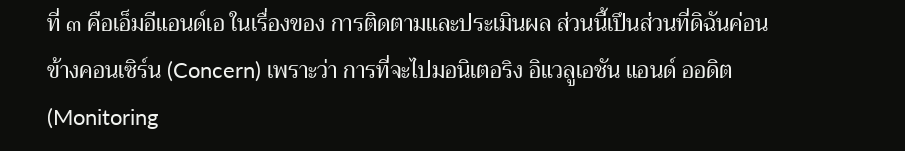ที่ ๓ คือเอ็มอีแอนด์เอ ในเรื่องของ การติดตามและประเมินผล ส่วนนี้เปึนส่วนที่ดิฉันค่อนข้างคอนเซิร์น (Concern) เพราะว่า การที่จะไปมอนิเตอริง อิแวลูเอชัน แอนด์ ออดิต (Monitoring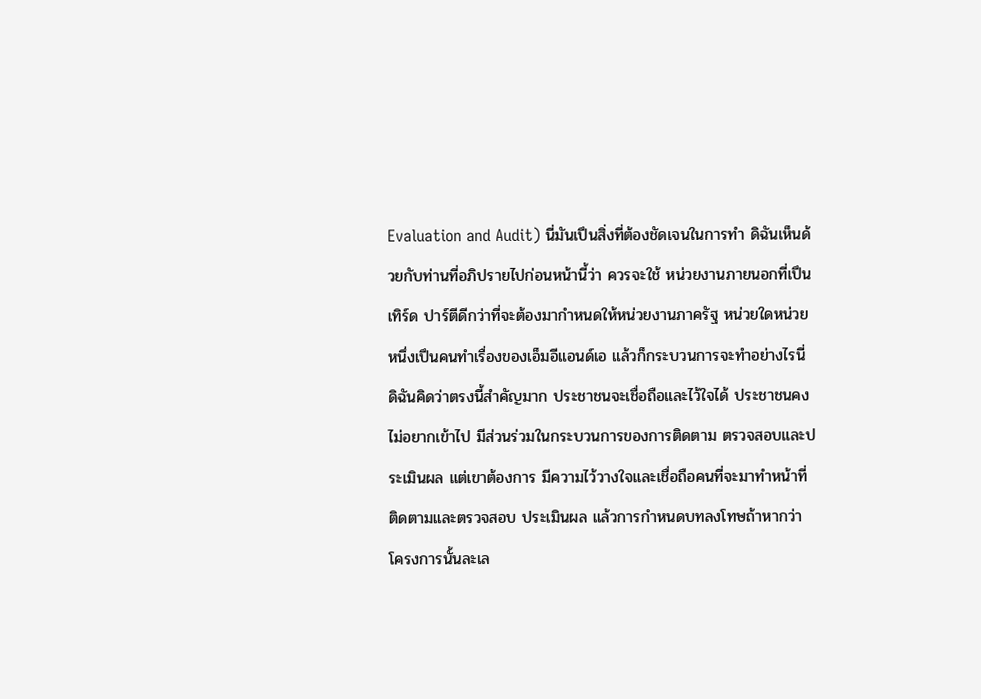Evaluation and Audit) นี่มันเปึนสิ่งที่ต้องชัดเจนในการทํา ดิฉันเห็นด้วยกับท่านที่อภิปรายไปก่อนหน้านี้ว่า ควรจะใช้ หน่วยงานภายนอกที่เปึน เทิร์ด ปาร์ตีดีกว่าที่จะต้องมากําหนดให้หน่วยงานภาครัฐ หน่วยใดหน่วยหนึ่งเปึนคนทําเรื่องของเอ็มอีแอนด์เอ แล้วก็กระบวนการจะทําอย่างไรนี่ ดิฉันคิดว่าตรงนี้สําคัญมาก ประชาชนจะเชื่อถือและไว้ใจได้ ประชาชนคงไม่อยากเข้าไป มีส่วนร่วมในกระบวนการของการติดตาม ตรวจสอบและประเมินผล แต่เขาต้องการ มีความไว้วางใจและเชื่อถือคนที่จะมาทําหน้าที่ติดตามและตรวจสอบ ประเมินผล แล้วการกําหนดบทลงโทษถ้าหากว่าโครงการนั้นละเล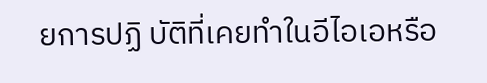ยการปฏิ บัติที่เคยทําในอีไอเอหรือ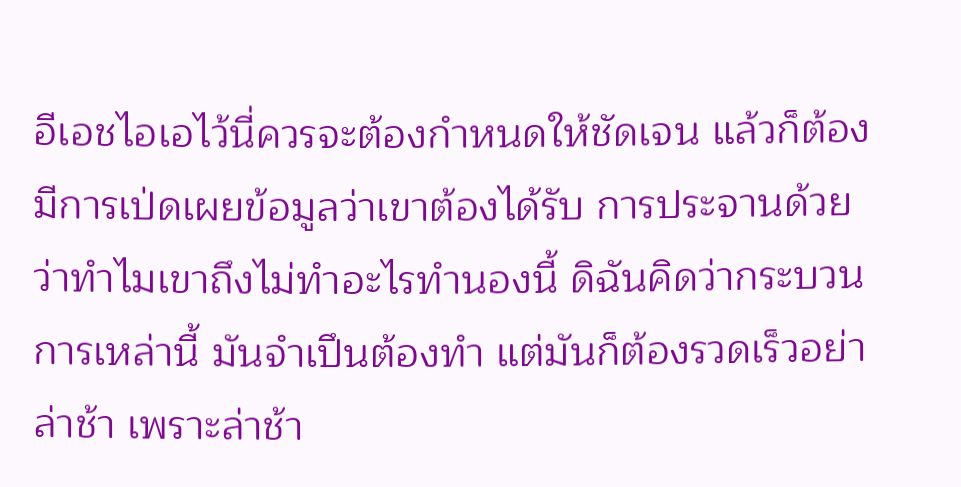อีเอชไอเอไว้นี่ควรจะต้องกําหนดให้ชัดเจน แล้วก็ต้องมีการเป่ดเผยข้อมูลว่าเขาต้องได้รับ การประจานด้วยว่าทําไมเขาถึงไม่ทําอะไรทํานองนี้ ดิฉันคิดว่ากระบวนการเหล่านี้ มันจําเปึนต้องทํา แต่มันก็ต้องรวดเร็วอย่าล่าช้า เพราะล่าช้า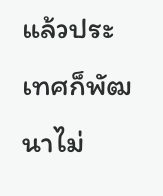แล้วประเทศก็พัฒนาไม่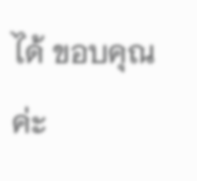ได้ ขอบคุณค่ะ